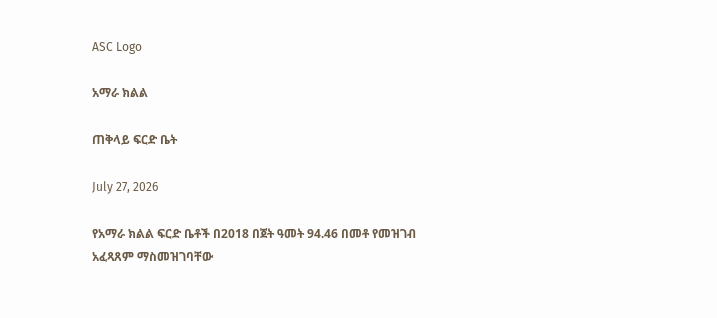ASC Logo

አማራ ክልል

ጠቅላይ ፍርድ ቤት

July 27, 2026

የአማራ ክልል ፍርድ ቤቶች በ2018 በጀት ዓመት 94.46 በመቶ የመዝገብ አፈጻጸም ማስመዝገባቸው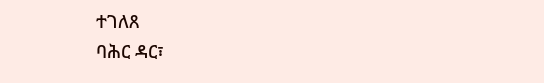ተገለጸ
ባሕር ዳር፣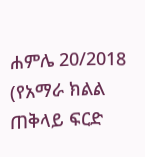ሐምሌ 20/2018 (የአማራ ክልል ጠቅላይ ፍርድ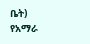ቤት) የአማራ